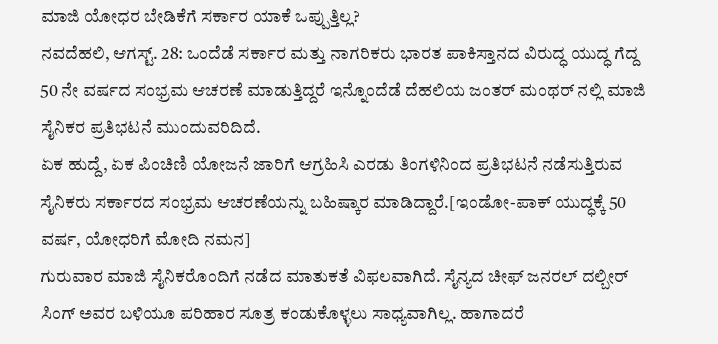ಮಾಜಿ ಯೋಧರ ಬೇಡಿಕೆಗೆ ಸರ್ಕಾರ ಯಾಕೆ ಒಪ್ಪುತ್ತಿಲ್ಲ?
ನವದೆಹಲಿ, ಆಗಸ್ಟ್. 28: ಒಂದೆಡೆ ಸರ್ಕಾರ ಮತ್ತು ನಾಗರಿಕರು ಭಾರತ ಪಾಕಿಸ್ತಾನದ ವಿರುದ್ಧ ಯುದ್ಧ ಗೆದ್ದ 50 ನೇ ವರ್ಷದ ಸಂಭ್ರಮ ಆಚರಣೆ ಮಾಡುತ್ತಿದ್ದರೆ ಇನ್ನೊಂದೆಡೆ ದೆಹಲಿಯ ಜಂತರ್ ಮಂಥರ್ ನಲ್ಲಿ ಮಾಜಿ ಸೈನಿಕರ ಪ್ರತಿಭಟನೆ ಮುಂದುವರಿದಿದೆ.
ಏಕ ಹುದ್ದೆ, ಏಕ ಪಿಂಚಿಣಿ ಯೋಜನೆ ಜಾರಿಗೆ ಆಗ್ರಹಿಸಿ ಎರಡು ತಿಂಗಳಿನಿಂದ ಪ್ರತಿಭಟನೆ ನಡೆಸುತ್ತಿರುವ ಸೈನಿಕರು ಸರ್ಕಾರದ ಸಂಭ್ರಮ ಆಚರಣೆಯನ್ನು ಬಹಿಷ್ಕಾರ ಮಾಡಿದ್ದಾರೆ.[ಇಂಡೋ-ಪಾಕ್ ಯುದ್ಧಕ್ಕೆ 50 ವರ್ಷ, ಯೋಧರಿಗೆ ಮೋದಿ ನಮನ]
ಗುರುವಾರ ಮಾಜಿ ಸೈನಿಕರೊಂದಿಗೆ ನಡೆದ ಮಾತುಕತೆ ವಿಫಲವಾಗಿದೆ. ಸೈನ್ಯದ ಚೀಫ್ ಜನರಲ್ ದಲ್ಬೀರ್ ಸಿಂಗ್ ಅವರ ಬಳಿಯೂ ಪರಿಹಾರ ಸೂತ್ರ ಕಂಡುಕೊಳ್ಳಲು ಸಾಧ್ಯವಾಗಿಲ್ಲ. ಹಾಗಾದರೆ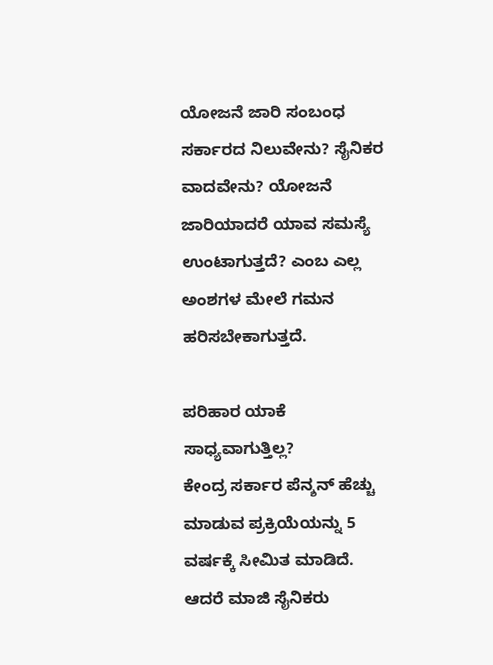ಯೋಜನೆ ಜಾರಿ ಸಂಬಂಧ ಸರ್ಕಾರದ ನಿಲುವೇನು? ಸೈನಿಕರ ವಾದವೇನು? ಯೋಜನೆ ಜಾರಿಯಾದರೆ ಯಾವ ಸಮಸ್ಯೆ ಉಂಟಾಗುತ್ತದೆ? ಎಂಬ ಎಲ್ಲ ಅಂಶಗಳ ಮೇಲೆ ಗಮನ ಹರಿಸಬೇಕಾಗುತ್ತದೆ.

ಪರಿಹಾರ ಯಾಕೆ ಸಾಧ್ಯವಾಗುತ್ತಿಲ್ಲ?
ಕೇಂದ್ರ ಸರ್ಕಾರ ಪೆನ್ಶನ್ ಹೆಚ್ಚು ಮಾಡುವ ಪ್ರಕ್ರಿಯೆಯನ್ನು 5 ವರ್ಷಕ್ಕೆ ಸೀಮಿತ ಮಾಡಿದೆ. ಆದರೆ ಮಾಜಿ ಸೈನಿಕರು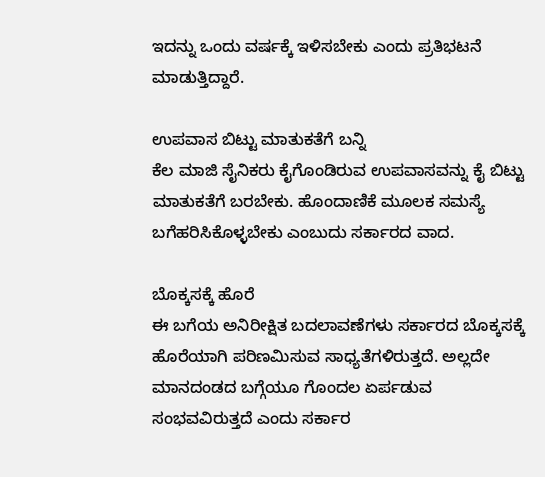ಇದನ್ನು ಒಂದು ವರ್ಷಕ್ಕೆ ಇಳಿಸಬೇಕು ಎಂದು ಪ್ರತಿಭಟನೆ ಮಾಡುತ್ತಿದ್ದಾರೆ.

ಉಪವಾಸ ಬಿಟ್ಟು ಮಾತುಕತೆಗೆ ಬನ್ನಿ
ಕೆಲ ಮಾಜಿ ಸೈನಿಕರು ಕೈಗೊಂಡಿರುವ ಉಪವಾಸವನ್ನು ಕೈ ಬಿಟ್ಟು ಮಾತುಕತೆಗೆ ಬರಬೇಕು. ಹೊಂದಾಣಿಕೆ ಮೂಲಕ ಸಮಸ್ಯೆ ಬಗೆಹರಿಸಿಕೊಳ್ಳಬೇಕು ಎಂಬುದು ಸರ್ಕಾರದ ವಾದ.

ಬೊಕ್ಕಸಕ್ಕೆ ಹೊರೆ
ಈ ಬಗೆಯ ಅನಿರೀಕ್ಷಿತ ಬದಲಾವಣೆಗಳು ಸರ್ಕಾರದ ಬೊಕ್ಕಸಕ್ಕೆ ಹೊರೆಯಾಗಿ ಪರಿಣಮಿಸುವ ಸಾಧ್ಯತೆಗಳಿರುತ್ತದೆ. ಅಲ್ಲದೇ ಮಾನದಂಡದ ಬಗ್ಗೆಯೂ ಗೊಂದಲ ಏರ್ಪಡುವ ಸಂಭವವಿರುತ್ತದೆ ಎಂದು ಸರ್ಕಾರ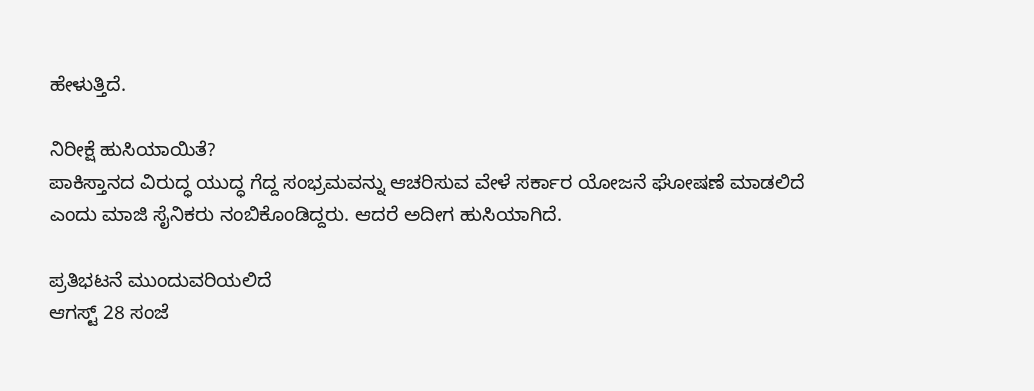ಹೇಳುತ್ತಿದೆ.

ನಿರೀಕ್ಷೆ ಹುಸಿಯಾಯಿತೆ?
ಪಾಕಿಸ್ತಾನದ ವಿರುದ್ಧ ಯುದ್ಧ ಗೆದ್ದ ಸಂಭ್ರಮವನ್ನು ಆಚರಿಸುವ ವೇಳೆ ಸರ್ಕಾರ ಯೋಜನೆ ಘೋಷಣೆ ಮಾಡಲಿದೆ ಎಂದು ಮಾಜಿ ಸೈನಿಕರು ನಂಬಿಕೊಂಡಿದ್ದರು. ಆದರೆ ಅದೀಗ ಹುಸಿಯಾಗಿದೆ.

ಪ್ರತಿಭಟನೆ ಮುಂದುವರಿಯಲಿದೆ
ಆಗಸ್ಟ್ 28 ಸಂಜೆ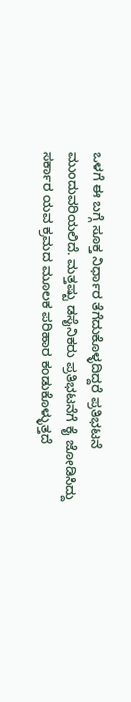ಒಳಗೆ ಈ ಬಗ್ಗೆ ಸೂಕ್ತ ನಿರ್ಧಾರ ತೆಗೆದುಕೊಳ್ಳದಿದ್ದರೆ ಪ್ರತಿಭಟನೆ ಮುಂದುವರಿಯಲಿದೆ. ಮತ್ತಷ್ಟು ಡಸೈನಿಕರು ಪ್ರತಿಭಟನೆಗೆ ಕೈ ಜೋಡಿಸಿದ್ದು ಸರ್ಕಾರ ಯವ ಕ್ರಮದ ಮೂಲಕ ಪರಿಹಾರ ಕಂಡುಕೊಳ್ಳುತ್ತದೆ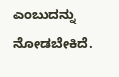ಎಂಬುದನ್ನು ನೋಡಬೇಕಿದೆ.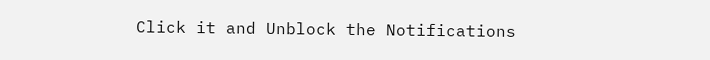Click it and Unblock the Notifications